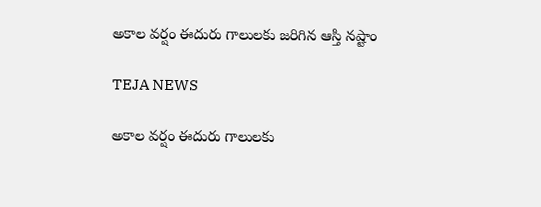అకాల వర్షం ఈదురు గాలులకు జరిగిన ఆస్తి నష్టాం

TEJA NEWS

అకాల వర్షం ఈదురు గాలులకు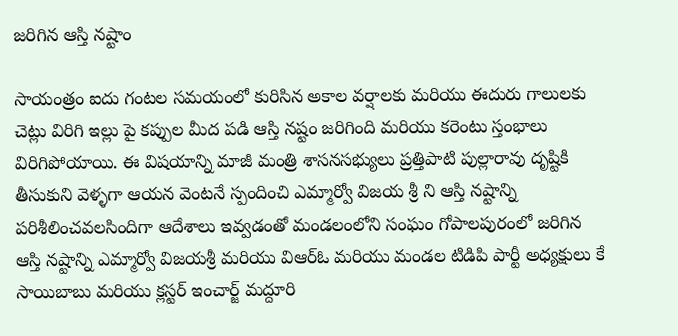జరిగిన ఆస్తి నష్టాం

సాయంత్రం ఐదు గంటల సమయంలో కురిసిన అకాల వర్షాలకు మరియు ఈదురు గాలులకు చెట్లు విరిగి ఇల్లు పై కప్పుల మీద పడి ఆస్తి నష్టం జరిగింది మరియు కరెంటు స్తంభాలు విరిగిపోయాయి. ఈ విషయాన్ని మాజీ మంత్రి శాసనసభ్యులు ప్రత్తిపాటి పుల్లారావు దృష్టికి తీసుకుని వెళ్ళగా ఆయన వెంటనే స్పందించి ఎమ్మార్వో విజయ శ్రీ ని ఆస్తి నష్టాన్ని పరిశీలించవలసిందిగా ఆదేశాలు ఇవ్వడంతో మండలంలోని సంఘం గోపాలపురంలో జరిగిన ఆస్తి నష్టాన్ని ఎమ్మార్వో విజయశ్రీ మరియు విఆర్ఓ మరియు మండల టిడిపి పార్టీ అధ్యక్షులు కే సాయిబాబు మరియు క్లస్టర్ ఇంచార్జ్ మద్దూరి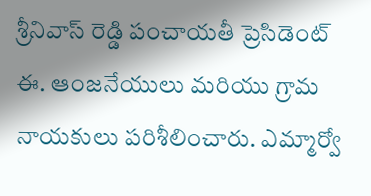శ్రీనివాస్ రెడ్డి పంచాయతీ ప్రెసిడెంట్ ఈ. ఆంజనేయులు మరియు గ్రామ నాయకులు పరిశీలించారు. ఎమ్మార్వో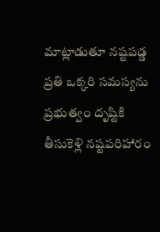మాట్లాడుతూ నష్టపడ్డ ప్రతి ఒక్కరి సమస్యను ప్రభుత్వం దృష్టికి తీసుకెళ్లి నష్టపరిహారం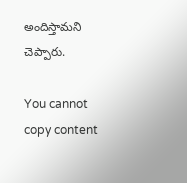అందిస్తామని చెప్పారు.

You cannot copy content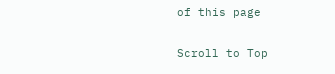of this page

Scroll to Top